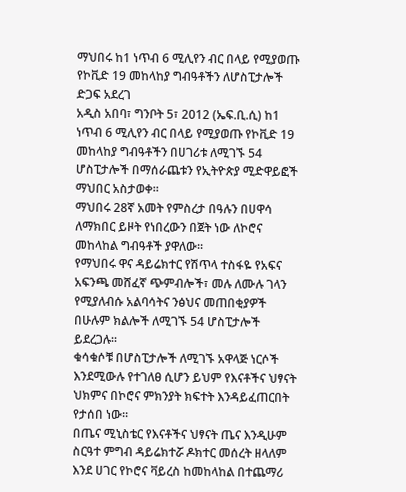ማህበሩ ከ1 ነጥብ 6 ሚሊየን ብር በላይ የሚያወጡ የኮቪድ 19 መከላከያ ግብዓቶችን ለሆስፒታሎች ድጋፍ አደረገ
አዲስ አበባ፣ ግንቦት 5፣ 2012 (ኤፍ.ቢ.ሲ) ከ1 ነጥብ 6 ሚሊየን ብር በላይ የሚያወጡ የኮቪድ 19 መከላከያ ግብዓቶችን በሀገሪቱ ለሚገኙ 54 ሆስፒታሎች በማሰራጨቱን የኢትዮጵያ ሚድዋይፎች ማህበር አስታወቀ።
ማህበሩ 28ኛ አመት የምስረታ በዓሉን በሀዋሳ ለማክበር ይዞት የነበረውን በጀት ነው ለኮሮና መከላከል ግብዓቶች ያዋለው።
የማህበሩ ዋና ዳይሬክተር የሽጥላ ተስፋዬ የአፍና አፍንጫ መሸፈኛ ጭምብሎች፣ መሉ ለሙሉ ገላን የሚያለብሱ አልባሳትና ንፅህና መጠበቂያዎች በሁሉም ክልሎች ለሚገኙ 54 ሆስፒታሎች ይደረጋሉ።
ቁሳቁሶቹ በሆስፒታሎች ለሚገኙ አዋላጅ ነርሶች እንደሚውሉ የተገለፀ ሲሆን ይህም የእናቶችና ህፃናት ህክምና በኮሮና ምክንያት ክፍተት እንዳይፈጠርበት የታሰበ ነው።
በጤና ሚኒስቴር የእናቶችና ህፃናት ጤና እንዲሁም ስርዓተ ምግብ ዳይሬክተሯ ዶክተር መሰረት ዘላለም እንደ ሀገር የኮሮና ቫይረስ ከመከላከል በተጨማሪ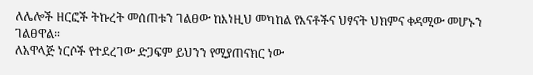ለሌሎች ዘርፎች ትኩረት መሰጠቱን ገልፀው ከእነዚህ መካከል የእናቶችና ህፃናት ህክምና ቀዳሚው መሆኑን ገልፀዋል።
ለአዋላጅ ነርሶች የተደረገው ድጋፍም ይህንን የሚያጠናክር ነው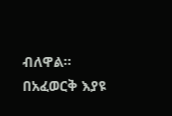ብለዋል።
በአፈወርቅ እያዩ